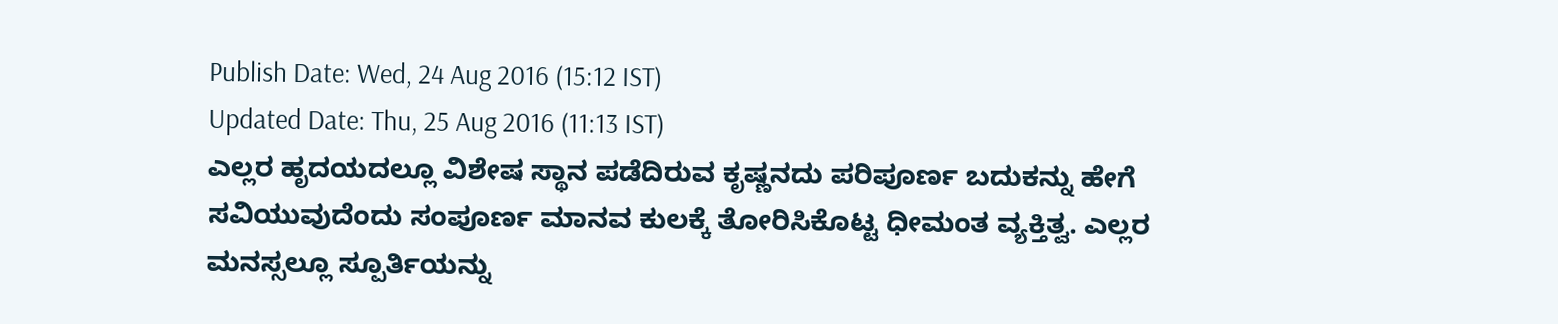Publish Date: Wed, 24 Aug 2016 (15:12 IST)
Updated Date: Thu, 25 Aug 2016 (11:13 IST)
ಎಲ್ಲರ ಹೃದಯದಲ್ಲೂ ವಿಶೇಷ ಸ್ಥಾನ ಪಡೆದಿರುವ ಕೃಷ್ಣನದು ಪರಿಪೂರ್ಣ ಬದುಕನ್ನು ಹೇಗೆ ಸವಿಯುವುದೆಂದು ಸಂಪೂರ್ಣ ಮಾನವ ಕುಲಕ್ಕೆ ತೋರಿಸಿಕೊಟ್ಟ ಧೀಮಂತ ವ್ಯಕ್ತಿತ್ವ. ಎಲ್ಲರ ಮನಸ್ಸಲ್ಲೂ ಸ್ಪೂರ್ತಿಯನ್ನು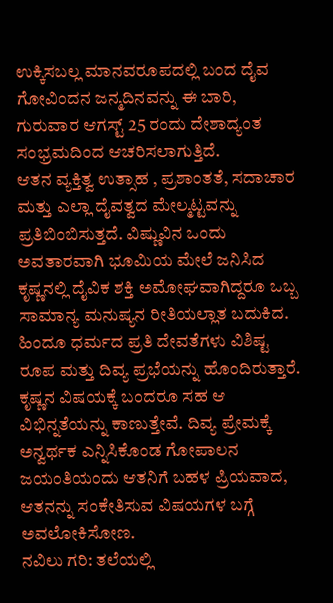ಉಕ್ಕಿಸಬಲ್ಲ ಮಾನವರೂಪದಲ್ಲಿ ಬಂದ ದೈವ ಗೋವಿಂದನ ಜನ್ಮದಿನವನ್ನು ಈ ಬಾರಿ, ಗುರುವಾರ ಆಗಸ್ಟ್ 25 ರಂದು ದೇಶಾದ್ಯಂತ ಸಂಭ್ರಮದಿಂದ ಆಚರಿಸಲಾಗುತ್ತಿದೆ.
ಆತನ ವ್ಯಕ್ತಿತ್ವ ಉತ್ಸಾಹ , ಪ್ರಶಾಂತತೆ, ಸದಾಚಾರ ಮತ್ತು ಎಲ್ಲಾ ದೈವತ್ವದ ಮೇಲ್ಮಟ್ಟವನ್ನು ಪ್ರತಿಬಿಂಬಿಸುತ್ತದೆ. ವಿಷ್ಣುವಿನ ಒಂದು ಅವತಾರವಾಗಿ ಭೂಮಿಯ ಮೇಲೆ ಜನಿಸಿದ ಕೃಷ್ಣನಲ್ಲಿ ದೈವಿಕ ಶಕ್ತಿ ಅಮೋಘವಾಗಿದ್ದರೂ ಒಬ್ಬ ಸಾಮಾನ್ಯ ಮನುಷ್ಯನ ರೀತಿಯಲ್ಲಾತ ಬದುಕಿದ.
ಹಿಂದೂ ಧರ್ಮದ ಪ್ರತಿ ದೇವತೆಗಳು ವಿಶಿಷ್ಟ ರೂಪ ಮತ್ತು ದಿವ್ಯ ಪ್ರಭೆಯನ್ನು ಹೊಂದಿರುತ್ತಾರೆ. ಕೃಷ್ಣನ ವಿಷಯಕ್ಕೆ ಬಂದರೂ ಸಹ ಆ ವಿಭಿನ್ನತೆಯನ್ನು ಕಾಣುತ್ತೇವೆ. ದಿವ್ಯ ಪ್ರೇಮಕ್ಕೆ ಅನ್ವರ್ಥಕ ಎನ್ನಿಸಿಕೊಂಡ ಗೋಪಾಲನ ಜಯಂತಿಯಂದು ಆತನಿಗೆ ಬಹಳ ಪ್ರಿಯವಾದ, ಆತನನ್ನು ಸಂಕೇತಿಸುವ ವಿಷಯಗಳ ಬಗ್ಗೆ ಅವಲೋಕಿಸೋಣ.
ನವಿಲು ಗರಿ: ತಲೆಯಲ್ಲಿ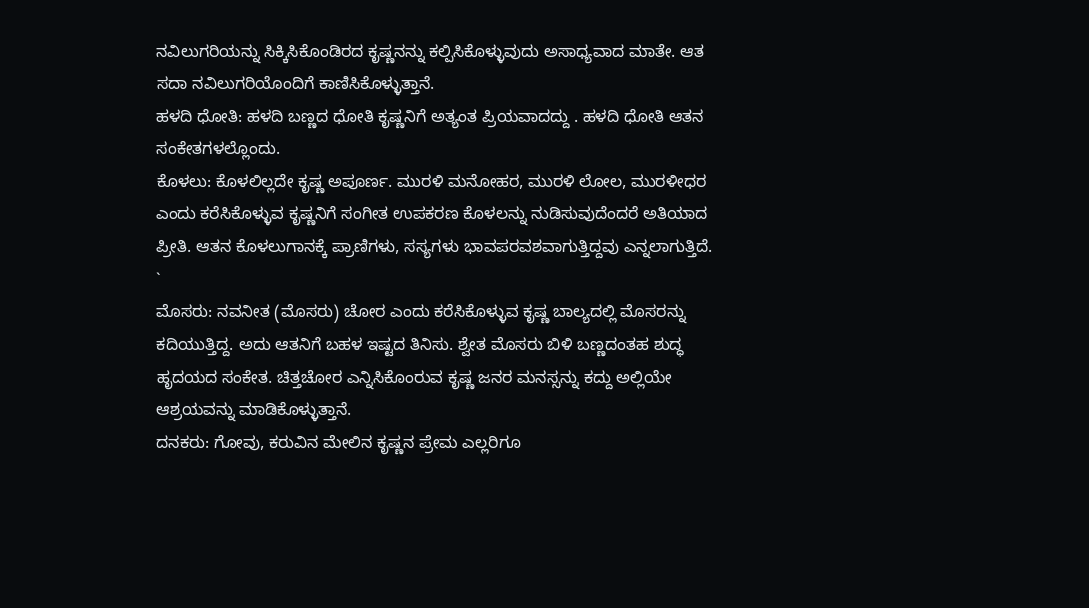ನವಿಲುಗರಿಯನ್ನು ಸಿಕ್ಕಿಸಿಕೊಂಡಿರದ ಕೃಷ್ಣನನ್ನು ಕಲ್ಪಿಸಿಕೊಳ್ಳುವುದು ಅಸಾಧ್ಯವಾದ ಮಾತೇ. ಆತ ಸದಾ ನವಿಲುಗರಿಯೊಂದಿಗೆ ಕಾಣಿಸಿಕೊಳ್ಳುತ್ತಾನೆ.
ಹಳದಿ ಧೋತಿ: ಹಳದಿ ಬಣ್ಣದ ಧೋತಿ ಕೃಷ್ಣನಿಗೆ ಅತ್ಯಂತ ಪ್ರಿಯವಾದದ್ದು . ಹಳದಿ ಧೋತಿ ಆತನ ಸಂಕೇತಗಳಲ್ಲೊಂದು.
ಕೊಳಲು: ಕೊಳಲಿಲ್ಲದೇ ಕೃಷ್ಣ ಅಪೂರ್ಣ. ಮುರಳಿ ಮನೋಹರ, ಮುರಳಿ ಲೋಲ, ಮುರಳೀಧರ ಎಂದು ಕರೆಸಿಕೊಳ್ಳುವ ಕೃಷ್ಣನಿಗೆ ಸಂಗೀತ ಉಪಕರಣ ಕೊಳಲನ್ನು ನುಡಿಸುವುದೆಂದರೆ ಅತಿಯಾದ ಪ್ರೀತಿ. ಆತನ ಕೊಳಲುಗಾನಕ್ಕೆ ಪ್ರಾಣಿಗಳು, ಸಸ್ಯಗಳು ಭಾವಪರವಶವಾಗುತ್ತಿದ್ದವು ಎನ್ನಲಾಗುತ್ತಿದೆ.
`
ಮೊಸರು: ನವನೀತ (ಮೊಸರು) ಚೋರ ಎಂದು ಕರೆಸಿಕೊಳ್ಳುವ ಕೃಷ್ಣ ಬಾಲ್ಯದಲ್ಲಿ ಮೊಸರನ್ನು ಕದಿಯುತ್ತಿದ್ದ. ಅದು ಆತನಿಗೆ ಬಹಳ ಇಷ್ಟದ ತಿನಿಸು. ಶ್ವೇತ ಮೊಸರು ಬಿಳಿ ಬಣ್ಣದಂತಹ ಶುದ್ಧ ಹೃದಯದ ಸಂಕೇತ. ಚಿತ್ತಚೋರ ಎನ್ನಿಸಿಕೊಂರುವ ಕೃಷ್ಣ ಜನರ ಮನಸ್ಸನ್ನು ಕದ್ದು ಅಲ್ಲಿಯೇ ಆಶ್ರಯವನ್ನು ಮಾಡಿಕೊಳ್ಳುತ್ತಾನೆ.
ದನಕರು: ಗೋವು, ಕರುವಿನ ಮೇಲಿನ ಕೃಷ್ಣನ ಪ್ರೇಮ ಎಲ್ಲರಿಗೂ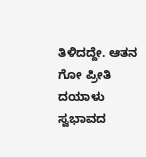ತಿಳಿದದ್ದೇ. ಆತನ ಗೋ ಪ್ರೀತಿ ದಯಾಳು ಸ್ವಭಾವದ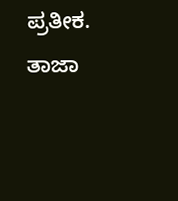ಪ್ರತೀಕ.
ತಾಜಾ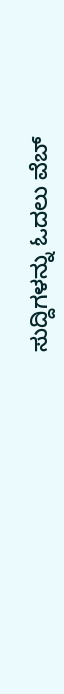ಸುದ್ದಿಗಳನ್ನು ಓದಲು ವೆಬ್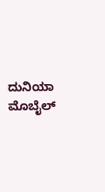ದುನಿಯಾ ಮೊಬೈಲ್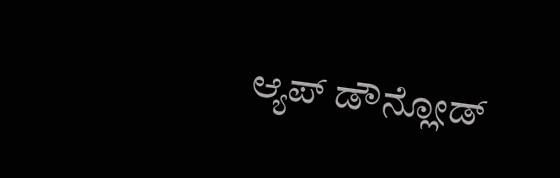ಆ್ಯಪ್ ಡೌನ್ಲೋಡ್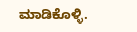ಮಾಡಿಕೊಳ್ಳಿ.